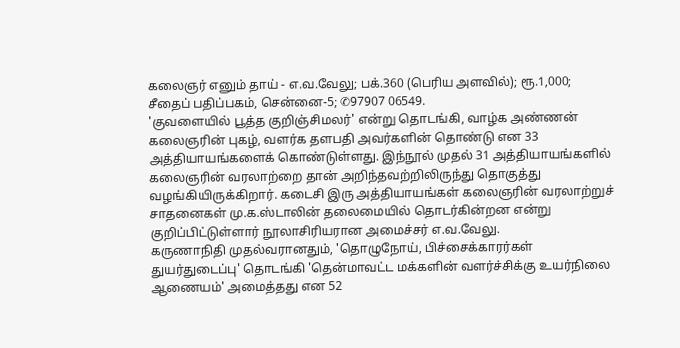கலைஞர் எனும் தாய் - எ.வ.வேலு; பக்.360 (பெரிய அளவில்); ரூ.1,000; சீதைப் பதிப்பகம், சென்னை-5; ✆97907 06549.
'குவளையில் பூத்த குறிஞ்சிமலர்' என்று தொடங்கி, வாழ்க அண்ணன் கலைஞரின் புகழ், வளர்க தளபதி அவர்களின் தொண்டு என 33 அத்தியாயங்களைக் கொண்டுள்ளது. இந்நூல் முதல் 31 அத்தியாயங்களில் கலைஞரின் வரலாற்றை தான் அறிந்தவற்றிலிருந்து தொகுத்து வழங்கியிருக்கிறார். கடைசி இரு அத்தியாயங்கள் கலைஞரின் வரலாற்றுச் சாதனைகள் மு.க.ஸ்டாலின் தலைமையில் தொடர்கின்றன என்று குறிப்பிட்டுள்ளார் நூலாசிரியரான அமைச்சர் எ.வ.வேலு.
கருணாநிதி முதல்வரானதும், 'தொழுநோய், பிச்சைக்காரர்கள் துயர்துடைப்பு' தொடங்கி 'தென்மாவட்ட மக்களின் வளர்ச்சிக்கு உயர்நிலை ஆணையம்' அமைத்தது என 52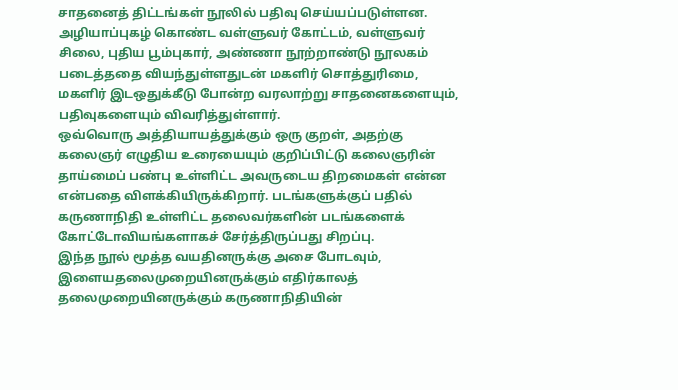சாதனைத் திட்டங்கள் நூலில் பதிவு செய்யப்படுள்ளன.
அழியாப்புகழ் கொண்ட வள்ளுவர் கோட்டம், வள்ளுவர் சிலை, புதிய பூம்புகார், அண்ணா நூற்றாண்டு நூலகம் படைத்ததை வியந்துள்ளதுடன் மகளிர் சொத்துரிமை, மகளிர் இடஒதுக்கீடு போன்ற வரலாற்று சாதனைகளையும், பதிவுகளையும் விவரித்துள்ளார்.
ஒவ்வொரு அத்தியாயத்துக்கும் ஒரு குறள், அதற்கு கலைஞர் எழுதிய உரையையும் குறிப்பிட்டு கலைஞரின் தாய்மைப் பண்பு உள்ளிட்ட அவருடைய திறமைகள் என்ன என்பதை விளக்கியிருக்கிறார். படங்களுக்குப் பதில் கருணாநிதி உள்ளிட்ட தலைவர்களின் படங்களைக் கோட்டோவியங்களாகச் சேர்த்திருப்பது சிறப்பு.
இந்த நூல் மூத்த வயதினருக்கு அசை போடவும், இளையதலைமுறையினருக்கும் எதிர்காலத் தலைமுறையினருக்கும் கருணாநிதியின்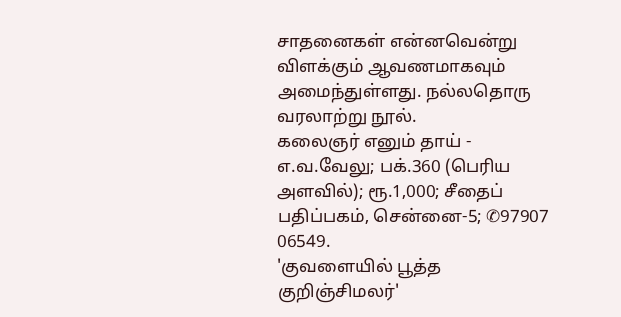சாதனைகள் என்னவென்று விளக்கும் ஆவணமாகவும் அமைந்துள்ளது. நல்லதொரு வரலாற்று நூல்.
கலைஞர் எனும் தாய் - எ.வ.வேலு; பக்.360 (பெரிய அளவில்); ரூ.1,000; சீதைப் பதிப்பகம், சென்னை-5; ✆97907 06549.
'குவளையில் பூத்த குறிஞ்சிமலர்'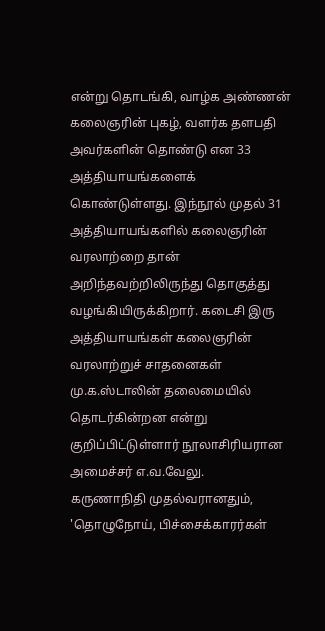என்று தொடங்கி, வாழ்க அண்ணன் கலைஞரின் புகழ், வளர்க தளபதி அவர்களின் தொண்டு என 33 அத்தியாயங்களைக் கொண்டுள்ளது. இந்நூல் முதல் 31 அத்தியாயங்களில் கலைஞரின் வரலாற்றை தான் அறிந்தவற்றிலிருந்து தொகுத்து வழங்கியிருக்கிறார். கடைசி இரு அத்தியாயங்கள் கலைஞரின் வரலாற்றுச் சாதனைகள் மு.க.ஸ்டாலின் தலைமையில் தொடர்கின்றன என்று குறிப்பிட்டுள்ளார் நூலாசிரியரான அமைச்சர் எ.வ.வேலு.
கருணாநிதி முதல்வரானதும், 'தொழுநோய், பிச்சைக்காரர்கள்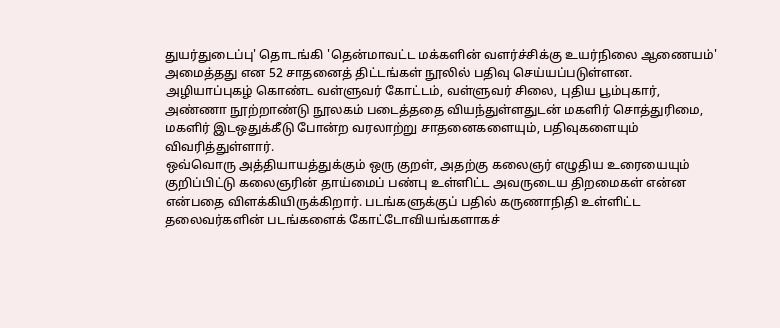துயர்துடைப்பு' தொடங்கி 'தென்மாவட்ட மக்களின் வளர்ச்சிக்கு உயர்நிலை ஆணையம்' அமைத்தது என 52 சாதனைத் திட்டங்கள் நூலில் பதிவு செய்யப்படுள்ளன.
அழியாப்புகழ் கொண்ட வள்ளுவர் கோட்டம், வள்ளுவர் சிலை, புதிய பூம்புகார், அண்ணா நூற்றாண்டு நூலகம் படைத்ததை வியந்துள்ளதுடன் மகளிர் சொத்துரிமை, மகளிர் இடஒதுக்கீடு போன்ற வரலாற்று சாதனைகளையும், பதிவுகளையும் விவரித்துள்ளார்.
ஒவ்வொரு அத்தியாயத்துக்கும் ஒரு குறள், அதற்கு கலைஞர் எழுதிய உரையையும் குறிப்பிட்டு கலைஞரின் தாய்மைப் பண்பு உள்ளிட்ட அவருடைய திறமைகள் என்ன என்பதை விளக்கியிருக்கிறார். படங்களுக்குப் பதில் கருணாநிதி உள்ளிட்ட தலைவர்களின் படங்களைக் கோட்டோவியங்களாகச்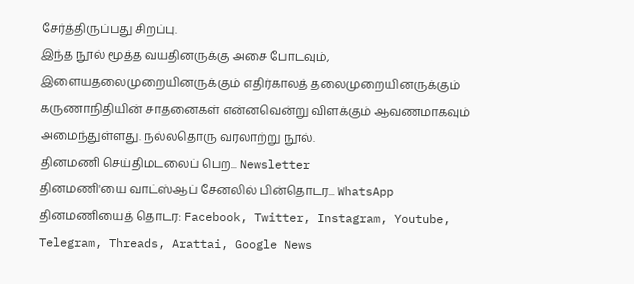சேர்த்திருப்பது சிறப்பு.
இந்த நூல் மூத்த வயதினருக்கு அசை போடவும், இளையதலைமுறையினருக்கும் எதிர்காலத் தலைமுறையினருக்கும் கருணாநிதியின் சாதனைகள் என்னவென்று விளக்கும் ஆவணமாகவும் அமைந்துள்ளது. நல்லதொரு வரலாற்று நூல்.
தினமணி செய்திமடலைப் பெற... Newsletter
தினமணி'யை வாட்ஸ்ஆப் சேனலில் பின்தொடர... WhatsApp
தினமணியைத் தொடர: Facebook, Twitter, Instagram, Youtube, Telegram, Threads, Arattai, Google News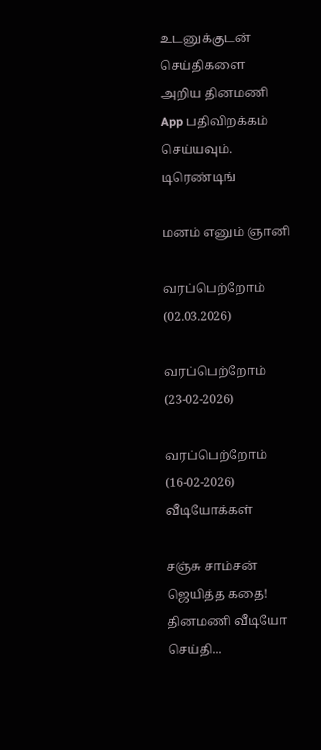உடனுக்குடன் செய்திகளை அறிய தினமணி App பதிவிறக்கம் செய்யவும்.
டிரெண்டிங்

மனம் எனும் ஞானி

வரப்பெற்றோம் (02.03.2026)

வரப்பெற்றோம் (23-02-2026)

வரப்பெற்றோம் (16-02-2026)
வீடியோக்கள்

சஞ்சு சாம்சன் ஜெயித்த கதை!
தினமணி வீடியோ செய்தி...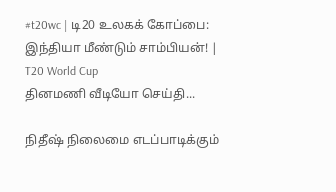#t20wc | டி20 உலகக் கோப்பை: இந்தியா மீண்டும் சாம்பியன்! | T20 World Cup
தினமணி வீடியோ செய்தி...

நிதீஷ் நிலைமை எடப்பாடிக்கும்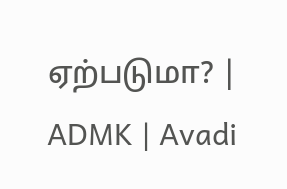ஏற்படுமா? | ADMK | Avadi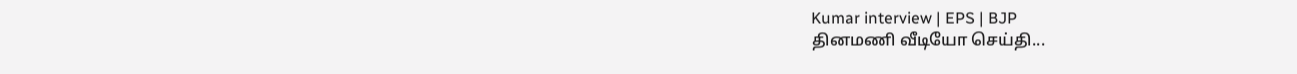Kumar interview | EPS | BJP
தினமணி வீடியோ செய்தி...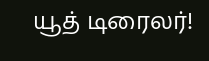யூத் டிரைலர்!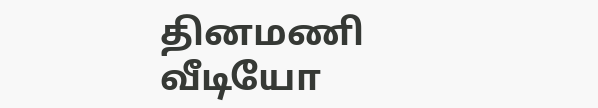தினமணி வீடியோ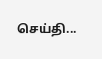செய்தி...